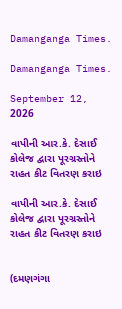Damanganga Times.

Damanganga Times.

September 12, 2026

વાપીની આર.કે. દેસાઈ કોલેજ દ્વારા પૂરગ્રસ્તોને રાહત કીટ વિતરણ કરાઇ

વાપીની આર.કે. દેસાઈ કોલેજ દ્વારા પૂરગ્રસ્તોને રાહત કીટ વિતરણ કરાઇ


(દમણગંગા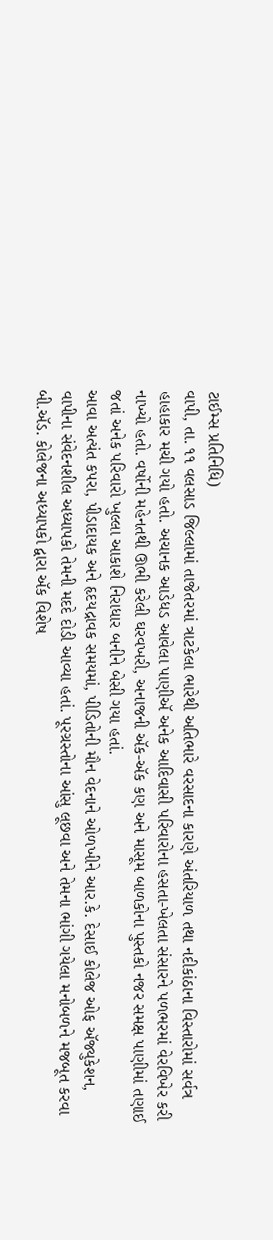ટાઈમ્સ પ્રતિનિધિ)
વાપી, તા. ૧૧ વલસાડ જિલ્લામાં તાજેતરમાં ત્રાટકેલા ભારેથી અતિભારે વરસાદના કારણે અંતરિયાળ તથા નદીકાંઠાના વિસ્તારોમાં સર્વત્ર હાહાકાર મચી ગયો હતો. અચાનક આડેધડ આવેલા પાણીઍ અનેક આદિવાસી પરિવારોના હસતા-ખેલતા સંસારને પળભરમાં વેરવિખેર કરી નાખ્યો હતો. વર્ષોની મહેનતથી ઊભી કરેલી ઘરવખરી, અનાજની ઍક-ઍક કણ અને માસૂમ બાળકોના પુસ્તકો નજર સમક્ષ પાણીમાં તણાઈ જતાં અનેક પરિવારો ખુલ્લા આકાશે નિરાધાર બનીને બેસી ગયા હતાં.
આવા અત્યંત કપરા, પીડાદાયક અને હૃદયદ્રાવક સમયમાં, પીડિતોની મૌન વેદનાને ઓળખીને આર.કે. દેસાઈ કોલેજ ઓફ ઍજ્યુકેશન, વાપીના સંવેદનશીલ અધ્યાપકો તેમની મદદે દોડી આવ્યા હતાં. પૂરગ્રસ્તોના આંસુ લૂછવા અને તેમના ભાંગી ગયેલા મનોબળને મજબૂત કરવા બી.ઍડ. કોલેજના અધ્યાપકો દ્વારા ઍક વિશેષ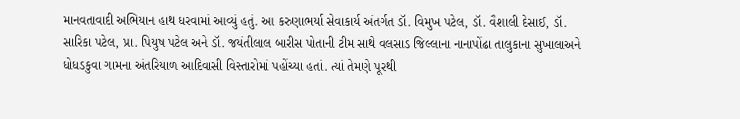માનવતાવાદી અભિયાન હાથ ધરવામાં આવ્યું હતું. આ કરુણાભર્યા સેવાકાર્ય અંતર્ગત ડૉ. વિમુખ પટેલ, ડૉ. વૈશાલી દેસાઈ, ડૉ. સારિકા પટેલ, પ્રા. પિયુષ પટેલ અને ડૉ. જયંતીલાલ બારીસ પોતાની ટીમ સાથે વલસાડ જિલ્લાના નાનાપોંઢા તાલુકાના સુખાલાઅને ધોધડકુવા ગામના અંતરિયાળ આદિવાસી વિસ્તારોમાં પહોંચ્યા હતાં. ત્યાં તેમણે પૂરથી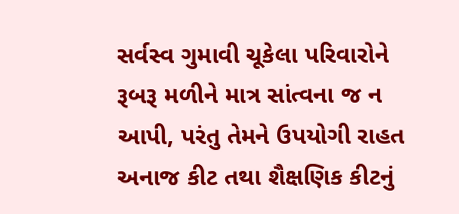સર્વસ્વ ગુમાવી ચૂકેલા પરિવારોને રૂબરૂ મળીને માત્ર સાંત્વના જ ન આપી, પરંતુ તેમને ઉપયોગી રાહત અનાજ કીટ તથા શૈક્ષણિક કીટનું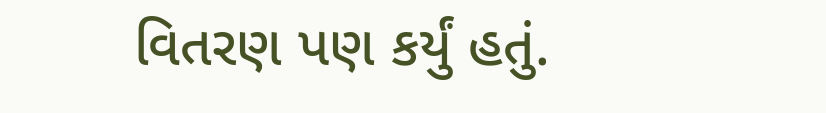વિતરણ પણ કર્યું હતું.